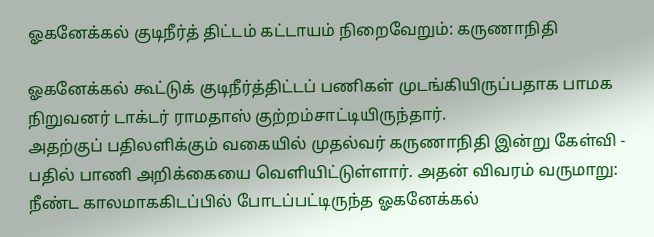ஓகனேக்கல் குடிநீர்த் திட்டம் கட்டாயம் நிறைவேறும்: கருணாநிதி

ஓகனேக்கல் கூட்டுக் குடிநீர்த்திட்டப் பணிகள் முடங்கியிருப்பதாக பாமக நிறுவனர் டாக்டர் ராமதாஸ் குற்றம்சாட்டியிருந்தார்.
அதற்குப் பதிலளிக்கும் வகையில் முதல்வர் கருணாநிதி இன்று கேள்வி - பதில் பாணி அறிக்கையை வெளியிட்டுள்ளார். அதன் விவரம் வருமாறு:
நீண்ட காலமாககிடப்பில் போடப்பட்டிருந்த ஓகனேக்கல்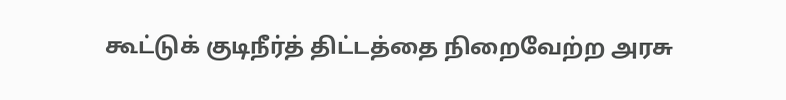கூட்டுக் குடிநீர்த் திட்டத்தை நிறைவேற்ற அரசு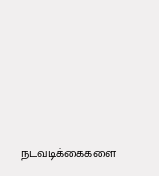நடவடிக்கைகளை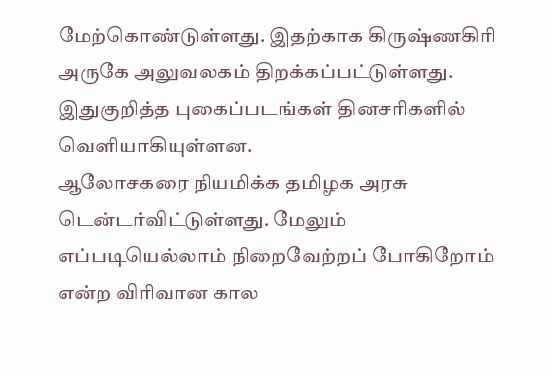மேற்கொண்டுள்ளது. இதற்காக கிருஷ்ணகிரி அருகே அலுவலகம் திறக்கப்பட்டுள்ளது. இதுகுறித்த புகைப்படங்கள் தினசரிகளில் வெளியாகியுள்ளன.
ஆலோசகரை நியமிக்க தமிழக அரசு டென்டர்விட்டுள்ளது. மேலும் எப்படியெல்லாம் நிறைவேற்றப் போகிறோம் என்ற விரிவான கால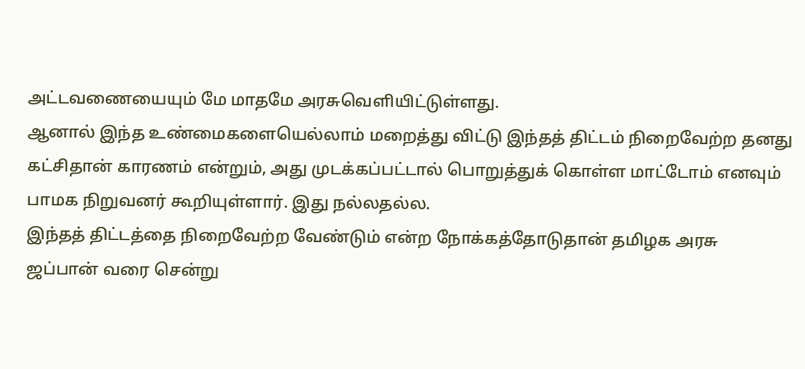அட்டவணையையும் மே மாதமே அரசுவெளியிட்டுள்ளது.
ஆனால் இந்த உண்மைகளையெல்லாம் மறைத்து விட்டு இந்தத் திட்டம் நிறைவேற்ற தனது கட்சிதான் காரணம் என்றும், அது முடக்கப்பட்டால் பொறுத்துக் கொள்ள மாட்டோம் எனவும் பாமக நிறுவனர் கூறியுள்ளார். இது நல்லதல்ல.
இந்தத் திட்டத்தை நிறைவேற்ற வேண்டும் என்ற நோக்கத்தோடுதான் தமிழக அரசு ஜப்பான் வரை சென்று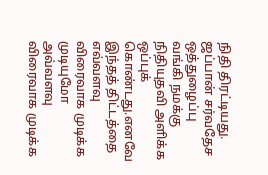நிதி திரட்டியது. ஜப்பான் சர்வதேச ஒத்துழைப்பு வங்கி நமக்கு நிதியுதவி அளிக்க ஒப்புக் கொண்டது.எனவே இந்தத் திட்டத்தை எவ்வளவு விரைவாக முடிக்க முடியுமோ அவ்வளவு விரைவாக முடிக்க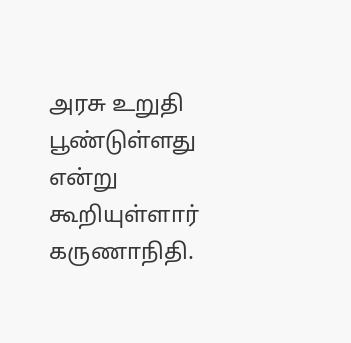அரசு உறுதி பூண்டுள்ளது என்று கூறியுள்ளார் கருணாநிதி.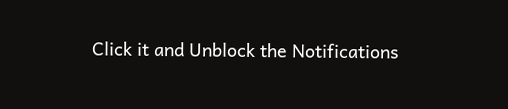Click it and Unblock the Notifications